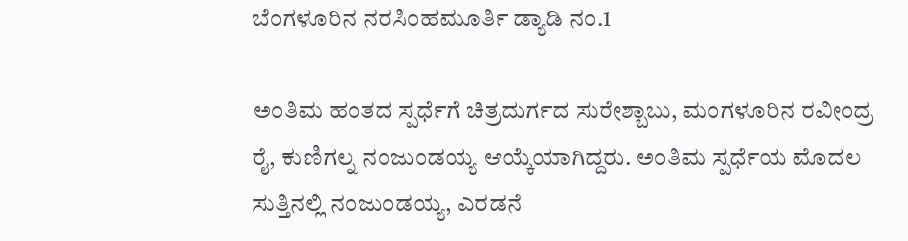ಬೆಂಗಳೂರಿನ ನರಸಿಂಹಮೂರ್ತಿ ಡ್ಯಾಡಿ ನಂ.1

ಅಂತಿಮ ಹಂತದ ಸ್ಪರ್ಧೆಗೆ ಚಿತ್ರದುರ್ಗದ ಸುರೇಶ್ಬಾಬು, ಮಂಗಳೂರಿನ ರವೀಂದ್ರ ರೈ, ಕುಣಿಗಲ್ನ ನಂಜುಂಡಯ್ಯ ಆಯ್ಕೆಯಾಗಿದ್ದರು. ಅಂತಿಮ ಸ್ಪರ್ಧೆಯ ಮೊದಲ ಸುತ್ತಿನಲ್ಲಿ ನಂಜುಂಡಯ್ಯ, ಎರಡನೆ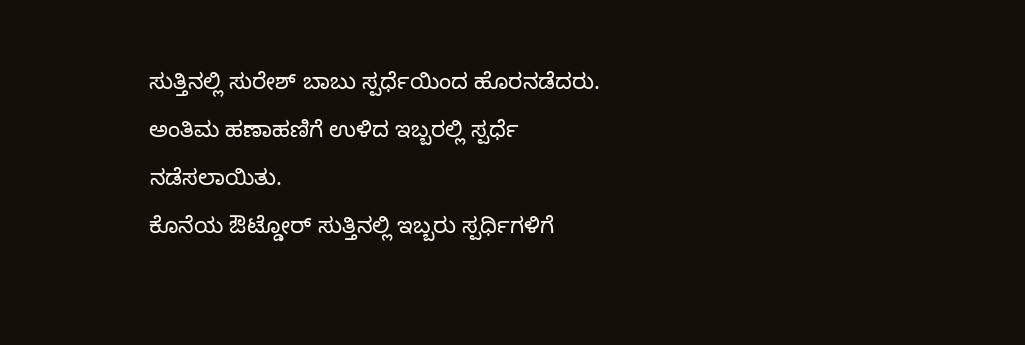ಸುತ್ತಿನಲ್ಲಿ ಸುರೇಶ್ ಬಾಬು ಸ್ಪರ್ಧೆಯಿಂದ ಹೊರನಡೆದರು. ಅಂತಿಮ ಹಣಾಹಣಿಗೆ ಉಳಿದ ಇಬ್ಬರಲ್ಲಿ ಸ್ಪರ್ಧೆ ನಡೆಸಲಾಯಿತು.
ಕೊನೆಯ ಔಟ್ಡೋರ್ ಸುತ್ತಿನಲ್ಲಿ ಇಬ್ಬರು ಸ್ಪರ್ಧಿಗಳಿಗೆ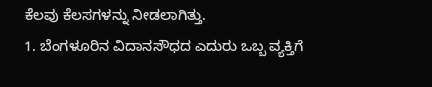ಕೆಲವು ಕೆಲಸಗಳನ್ನು ನೀಡಲಾಗಿತ್ತು.
1. ಬೆಂಗಳೂರಿನ ವಿದಾನಸೌಧದ ಎದುರು ಒಬ್ಬ ವ್ಯಕ್ತಿಗೆ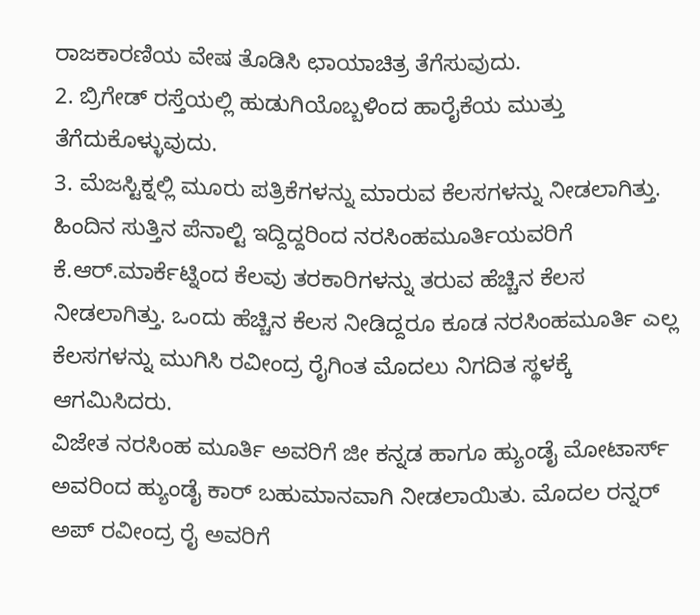ರಾಜಕಾರಣಿಯ ವೇಷ ತೊಡಿಸಿ ಛಾಯಾಚಿತ್ರ ತೆಗೆಸುವುದು.
2. ಬ್ರಿಗೇಡ್ ರಸ್ತೆಯಲ್ಲಿ ಹುಡುಗಿಯೊಬ್ಬಳಿಂದ ಹಾರೈಕೆಯ ಮುತ್ತು ತೆಗೆದುಕೊಳ್ಳುವುದು.
3. ಮೆಜಸ್ಟಿಕ್ನಲ್ಲಿ ಮೂರು ಪತ್ರಿಕೆಗಳನ್ನು ಮಾರುವ ಕೆಲಸಗಳನ್ನು ನೀಡಲಾಗಿತ್ತು.
ಹಿಂದಿನ ಸುತ್ತಿನ ಪೆನಾಲ್ಟಿ ಇದ್ದಿದ್ದರಿಂದ ನರಸಿಂಹಮೂರ್ತಿಯವರಿಗೆ ಕೆ.ಆರ್.ಮಾರ್ಕೆಟ್ನಿಂದ ಕೆಲವು ತರಕಾರಿಗಳನ್ನು ತರುವ ಹೆಚ್ಚಿನ ಕೆಲಸ ನೀಡಲಾಗಿತ್ತು. ಒಂದು ಹೆಚ್ಚಿನ ಕೆಲಸ ನೀಡಿದ್ದರೂ ಕೂಡ ನರಸಿಂಹಮೂರ್ತಿ ಎಲ್ಲ ಕೆಲಸಗಳನ್ನು ಮುಗಿಸಿ ರವೀಂದ್ರ ರೈಗಿಂತ ಮೊದಲು ನಿಗದಿತ ಸ್ಥಳಕ್ಕೆ ಆಗಮಿಸಿದರು.
ವಿಜೇತ ನರಸಿಂಹ ಮೂರ್ತಿ ಅವರಿಗೆ ಜೀ ಕನ್ನಡ ಹಾಗೂ ಹ್ಯುಂಡೈ ಮೋಟಾರ್ಸ್ ಅವರಿಂದ ಹ್ಯುಂಡೈ ಕಾರ್ ಬಹುಮಾನವಾಗಿ ನೀಡಲಾಯಿತು. ಮೊದಲ ರನ್ನರ್ ಅಪ್ ರವೀಂದ್ರ ರೈ ಅವರಿಗೆ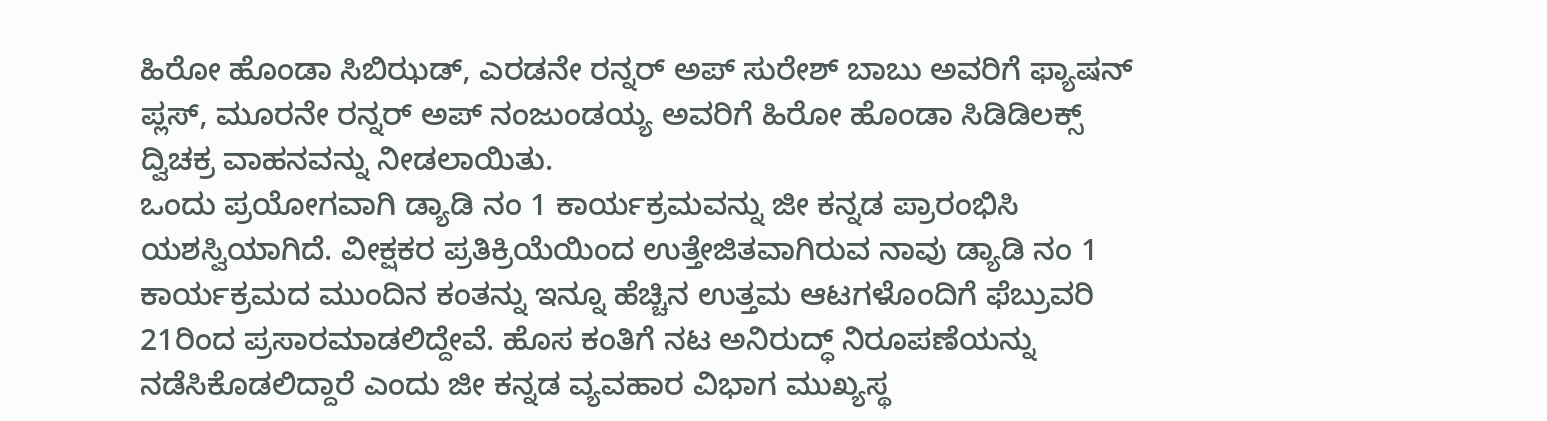ಹಿರೋ ಹೊಂಡಾ ಸಿಬಿಝಡ್, ಎರಡನೇ ರನ್ನರ್ ಅಪ್ ಸುರೇಶ್ ಬಾಬು ಅವರಿಗೆ ಫ್ಯಾಷನ್ ಪ್ಲಸ್, ಮೂರನೇ ರನ್ನರ್ ಅಪ್ ನಂಜುಂಡಯ್ಯ ಅವರಿಗೆ ಹಿರೋ ಹೊಂಡಾ ಸಿಡಿಡಿಲಕ್ಸ್ ದ್ವಿಚಕ್ರ ವಾಹನವನ್ನು ನೀಡಲಾಯಿತು.
ಒಂದು ಪ್ರಯೋಗವಾಗಿ ಡ್ಯಾಡಿ ನಂ 1 ಕಾರ್ಯಕ್ರಮವನ್ನು ಜೀ ಕನ್ನಡ ಪ್ರಾರಂಭಿಸಿ ಯಶಸ್ವಿಯಾಗಿದೆ. ವೀಕ್ಷಕರ ಪ್ರತಿಕ್ರಿಯೆಯಿಂದ ಉತ್ತೇಜಿತವಾಗಿರುವ ನಾವು ಡ್ಯಾಡಿ ನಂ 1 ಕಾರ್ಯಕ್ರಮದ ಮುಂದಿನ ಕಂತನ್ನು ಇನ್ನೂ ಹೆಚ್ಚಿನ ಉತ್ತಮ ಆಟಗಳೊಂದಿಗೆ ಫೆಬ್ರುವರಿ 21ರಿಂದ ಪ್ರಸಾರಮಾಡಲಿದ್ದೇವೆ. ಹೊಸ ಕಂತಿಗೆ ನಟ ಅನಿರುದ್ಧ್ ನಿರೂಪಣೆಯನ್ನು ನಡೆಸಿಕೊಡಲಿದ್ದಾರೆ ಎಂದು ಜೀ ಕನ್ನಡ ವ್ಯವಹಾರ ವಿಭಾಗ ಮುಖ್ಯಸ್ಥ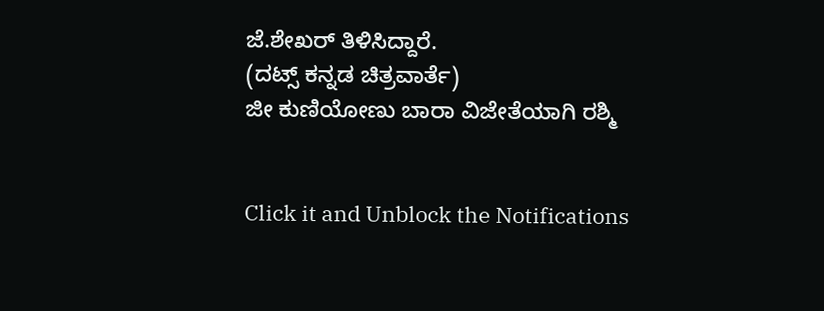ಜೆ.ಶೇಖರ್ ತಿಳಿಸಿದ್ದಾರೆ.
(ದಟ್ಸ್ ಕನ್ನಡ ಚಿತ್ರವಾರ್ತೆ)
ಜೀ ಕುಣಿಯೋಣು ಬಾರಾ ವಿಜೇತೆಯಾಗಿ ರಶ್ಮಿ


Click it and Unblock the Notifications